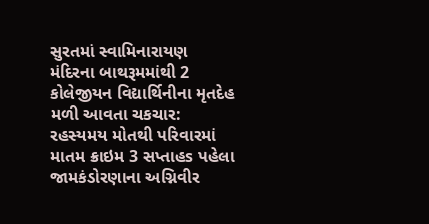સુરતમાં સ્વામિનારાયણ મંદિરના બાથરૂમમાંથી 2 કોલેજીયન વિદ્યાર્થિનીના મૃતદેહ મળી આવતા ચકચાર: રહસ્યમય મોતથી પરિવારમાં માતમ ક્રાઇમ 3 સપ્તાહs પહેલા
જામકંડોરણાના અગ્નિવીર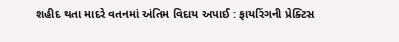શહીદ થતા માદરે વતનમાં અંતિમ વિદાય અપાઈ : ફાયરિંગની પ્રેક્ટિસ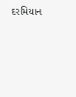દરમિયાન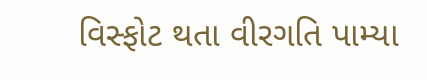વિસ્ફોટ થતા વીરગતિ પામ્યા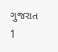ગુજરાત 1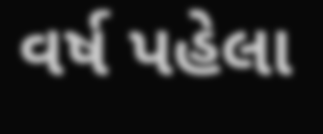વર્ષ પહેલા